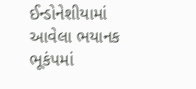ઈન્ડોનેશીયામાં આવેલા ભયાનક ભૂકંપમાં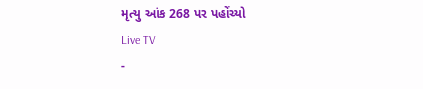મૃત્યુ આંક 268 પર પહોંચ્યો
Live TV
-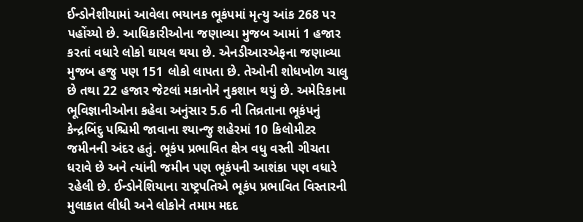ઈન્ડોનેશીયામાં આવેલા ભયાનક ભૂકંપમાં મૃત્યુ આંક 268 પર પહોંચ્યો છે. આધિકારીઓના જણાવ્યા મુજબ આમાં 1 હજાર કરતાં વધારે લોકો ઘાયલ થયા છે. એનડીઆરએફના જણાવ્યા મુજબ હજુ પણ 151 લોકો લાપતા છે. તેઓની શોધખોળ ચાલુ છે તથા 22 હજાર જેટલાં મકાનોને નુકશાન થયું છે. અમેરિકાના ભૂવિજ્ઞાનીઓના કહેવા અનુંસાર 5.6 ની તિવ્રતાના ભૂકંપનું કેન્દ્રબિંદુ પશ્ચિમી જાવાના શ્યાન્જુ શહેરમાં 10 કિલોમીટર જમીનની અંદર હતું. ભૂકંપ પ્રભાવિત ક્ષેત્ર વધુ વસ્તી ગીચતા ધરાવે છે અને ત્યાંની જમીન પણ ભૂકંપની આશંકા પણ વધારે રહેલી છે. ઈન્ડોનેશિયાના રાષ્ટ્રપતિએ ભૂકંપ પ્રભાવિત વિસ્તારની મુલાકાત લીધી અને લોકોને તમામ મદદ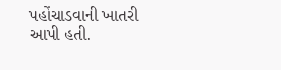પહોંચાડવાની ખાતરી આપી હતી.